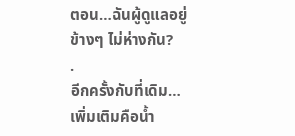ตอน…ฉันผู้ดูแลอยู่ข้างๆ ไม่ห่างกัน?
.
อีกครั้งกับที่เดิม…เพิ่มเติมคือน้ำ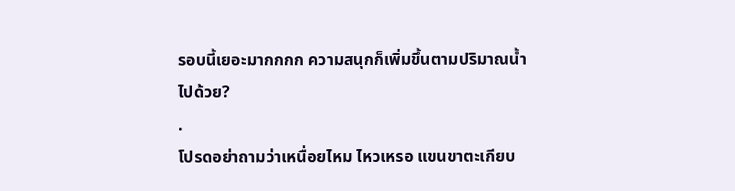รอบนี้เยอะมากกกก ความสนุกก็เพิ่มขึ้นตามปริมาณน้ำไปด้วย?
.
โปรดอย่าถามว่าเหนื่อยไหม ไหวเหรอ แขนขาตะเกียบ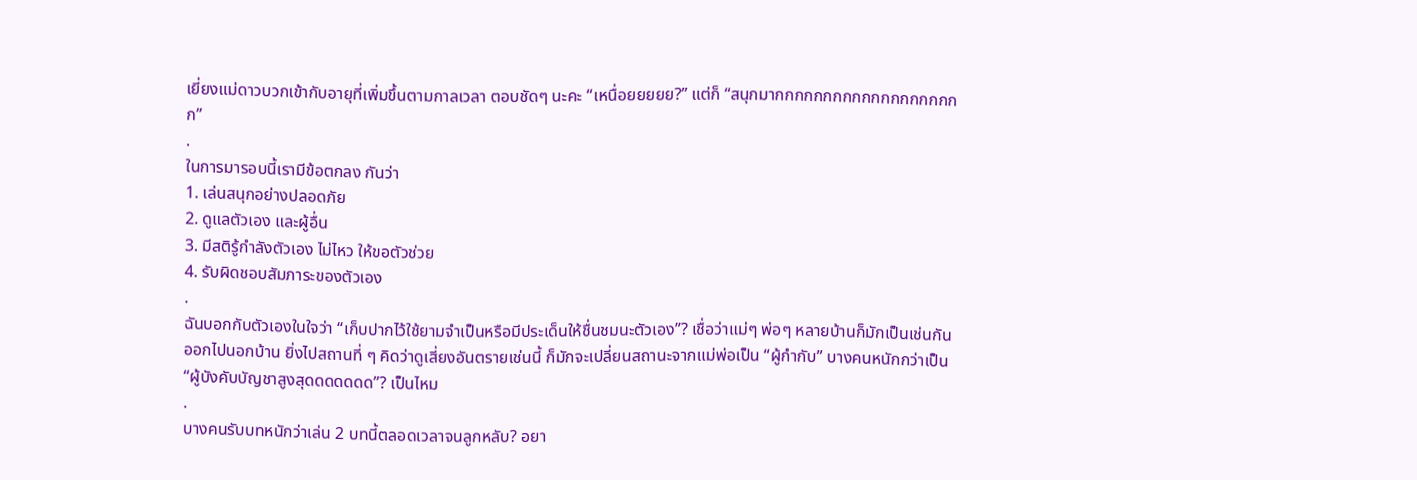เยี่ยงแม่ดาวบวกเข้ากับอายุที่เพิ่มขึ้นตามกาลเวลา ตอบชัดๆ นะคะ “เหนื่อยยยยย?” แต่ก็ “สนุกมากกกกกกกกกกกกกกกกกกกก”
.
ในการมารอบนี้เรามีข้อตกลง กันว่า
1. เล่นสนุกอย่างปลอดภัย
2. ดูแลตัวเอง และผู้อื่น
3. มีสติรู้กำลังตัวเอง ไม่ไหว ให้ขอตัวช่วย
4. รับผิดชอบสัมภาระของตัวเอง
.
ฉันบอกกับตัวเองในใจว่า “เก็บปากไว้ใช้ยามจำเป็นหรือมีประเด็นให้ชื่นชมนะตัวเอง”? เชื่อว่าแม่ๆ พ่อๆ หลายบ้านก็มักเป็นเช่นกัน ออกไปนอกบ้าน ยิ่งไปสถานที่ ๆ คิดว่าดูเสี่ยงอันตรายเช่นนี้ ก็มักจะเปลี่ยนสถานะจากแม่พ่อเป็น “ผู้กำกับ” บางคนหนักกว่าเป็น “ผู้บังคับบัญชาสูงสุดดดดดดด”? เป็นไหม
.
บางคนรับบทหนักว่าเล่น 2 บทนี้ตลอดเวลาจนลูกหลับ? อยา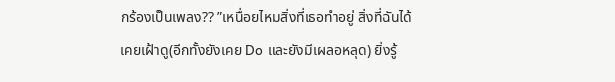กร้องเป็นเพลง?? ”เหนื่อยไหมสิ่งที่เธอทำอยู่ สิ่งที่ฉันได้เคยเฝ้าดู(อีกทั้งยังเคย Do และยังมีเผลอหลุด) ยิ่งรู้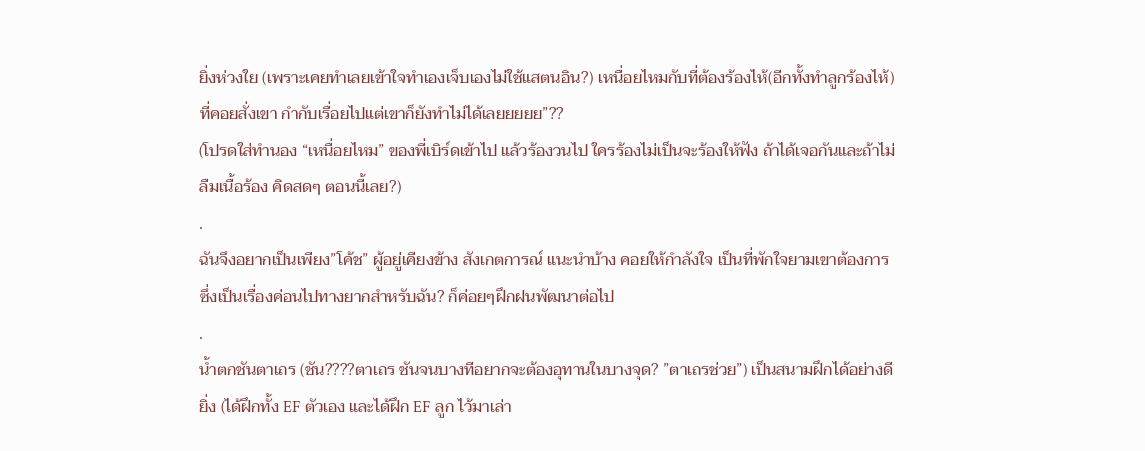ยิ่งห่วงใย (เพราะเคยทำเลยเข้าใจทำเองเจ็บเองไม่ใช้แสตนอิน?) เหนื่อยไหมกับที่ต้องร้องไห้(อีกทั้งทำลูกร้องไห้) ที่คอยสั่งเขา กำกับเรื่อยไปแต่เขาก็ยังทำไม่ได้เลยยยยย”??
(โปรดใส่ทำนอง “เหนื่อยไหม” ของพี่เบิร์ดเข้าไป แล้วร้องวนไป ใครร้องไม่เป็นจะร้องให้ฟัง ถ้าได้เจอกันและถ้าไม่ลืมเนื้อร้อง คิดสดๆ ตอนนี้เลย?)
.
ฉันจึงอยากเป็นเพียง”โค้ช” ผู้อยู่เคียงข้าง สังเกตการณ์ แนะนำบ้าง คอยให้กำลังใจ เป็นที่พักใจยามเขาต้องการ ซึ่งเป็นเรื่องค่อนไปทางยากสำหรับฉัน? ก็ค่อยๆฝึกฝนพัฒนาต่อไป
.
น้ำตกชันตาเถร (ชัน????ตาเถร ชันจนบางทีอยากจะต้องอุทานในบางจุด? ”ตาเถรช่วย”) เป็นสนามฝึกได้อย่างดียิ่ง (ได้ฝึกทั้ง EF ตัวเอง และได้ฝึก EF ลูก ไว้มาเล่า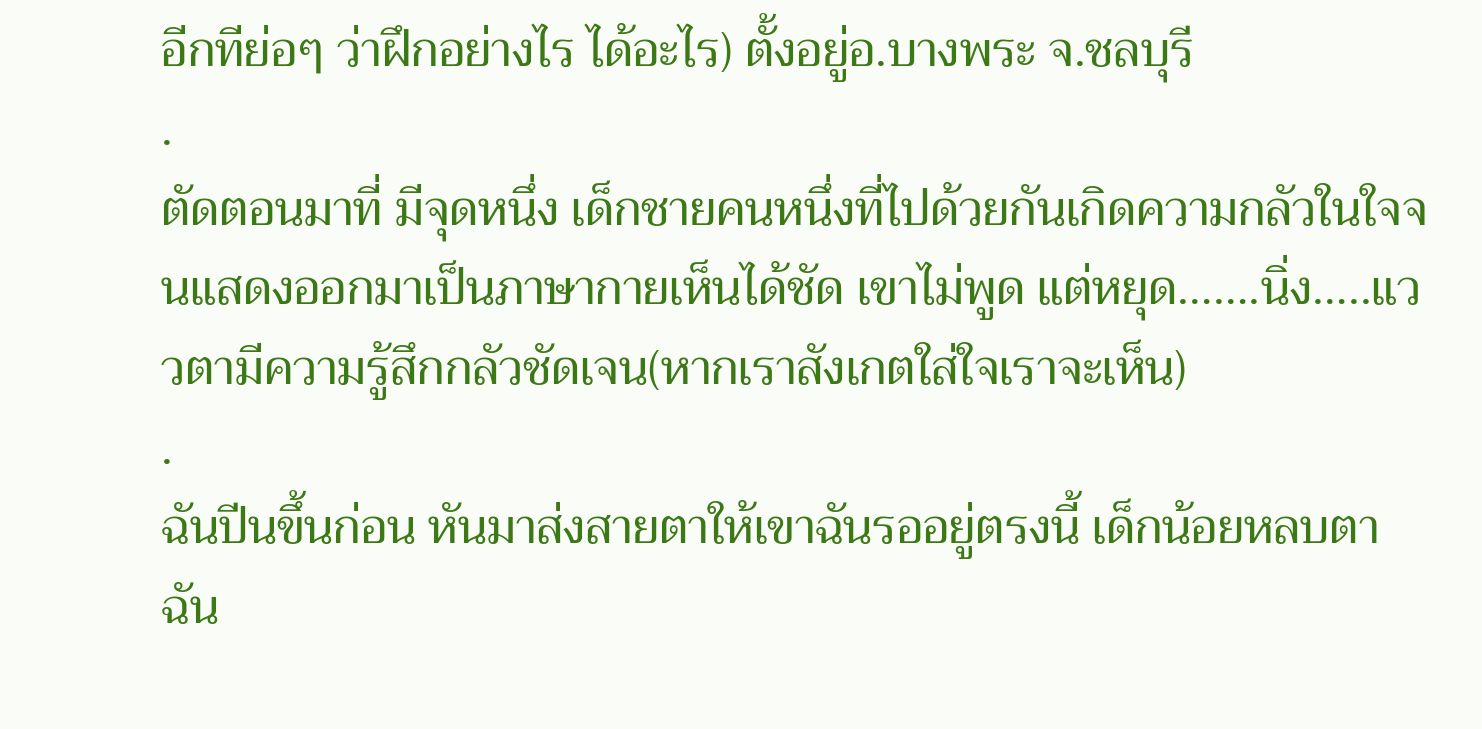อีกทีย่อๆ ว่าฝึกอย่างไร ได้อะไร) ตั้งอยู่อ.บางพระ จ.ชลบุรี
.
ตัดตอนมาที่ มีจุดหนึ่ง เด็กชายคนหนึ่งที่ไปด้วยกันเกิดความกลัวในใจจนแสดงออกมาเป็นภาษากายเห็นได้ชัด เขาไม่พูด แต่หยุด…….นิ่ง…..แววตามีความรู้สึกกลัวชัดเจน(หากเราสังเกตใส่ใจเราจะเห็น)
.
ฉันปีนขึ้นก่อน หันมาส่งสายตาให้เขาฉันรออยู่ตรงนี้ เด็กน้อยหลบตา ฉัน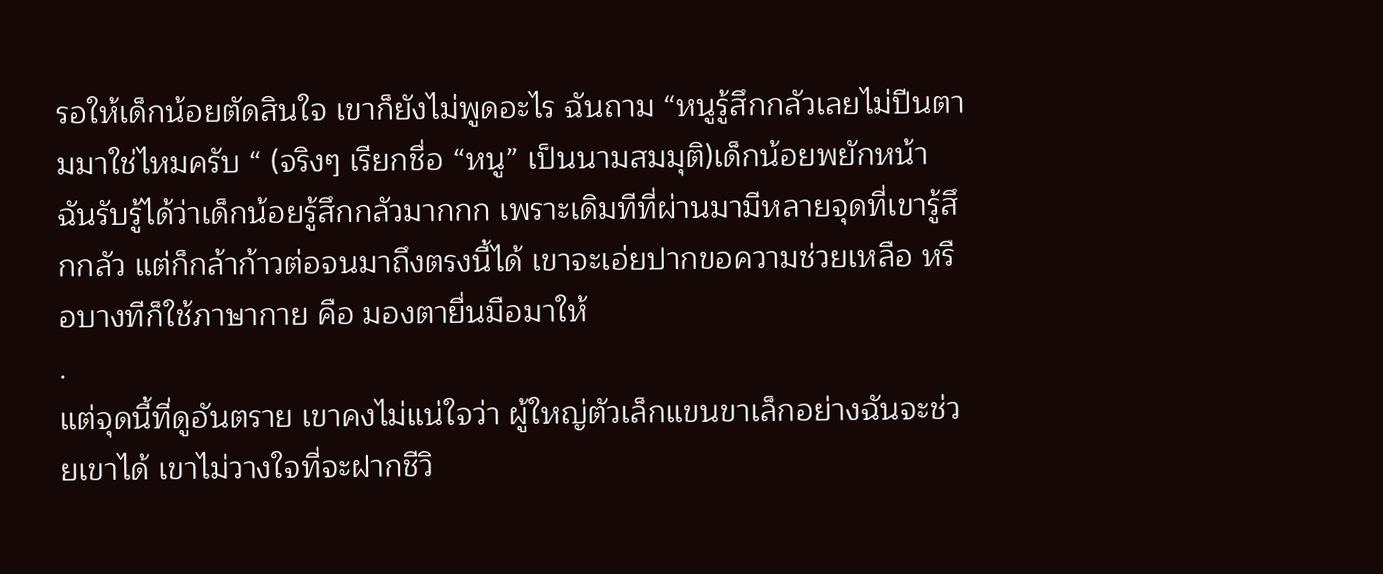รอให้เด็กน้อยตัดสินใจ เขาก็ยังไม่พูดอะไร ฉันถาม “หนูรู้สึกกลัวเลยไม่ปีนตามมาใช่ไหมครับ “ (จริงๆ เรียกชื่อ “หนู” เป็นนามสมมุติ)เด็กน้อยพยักหน้า ฉันรับรู้ได้ว่าเด็กน้อยรู้สึกกลัวมากกก เพราะเดิมทีที่ผ่านมามีหลายจุดที่เขารู้สึกกลัว แต่ก็กล้าก้าวต่อจนมาถึงตรงนี้ได้ เขาจะเอ่ยปากขอความช่วยเหลือ หรือบางทีก็ใช้ภาษากาย คือ มองตายื่นมือมาให้
.
แต่จุดนี้ที่ดูอันตราย เขาคงไม่แน่ใจว่า ผู้ใหญ่ตัวเล็กแขนขาเล็กอย่างฉันจะช่วยเขาได้ เขาไม่วางใจที่จะฝากชีวิ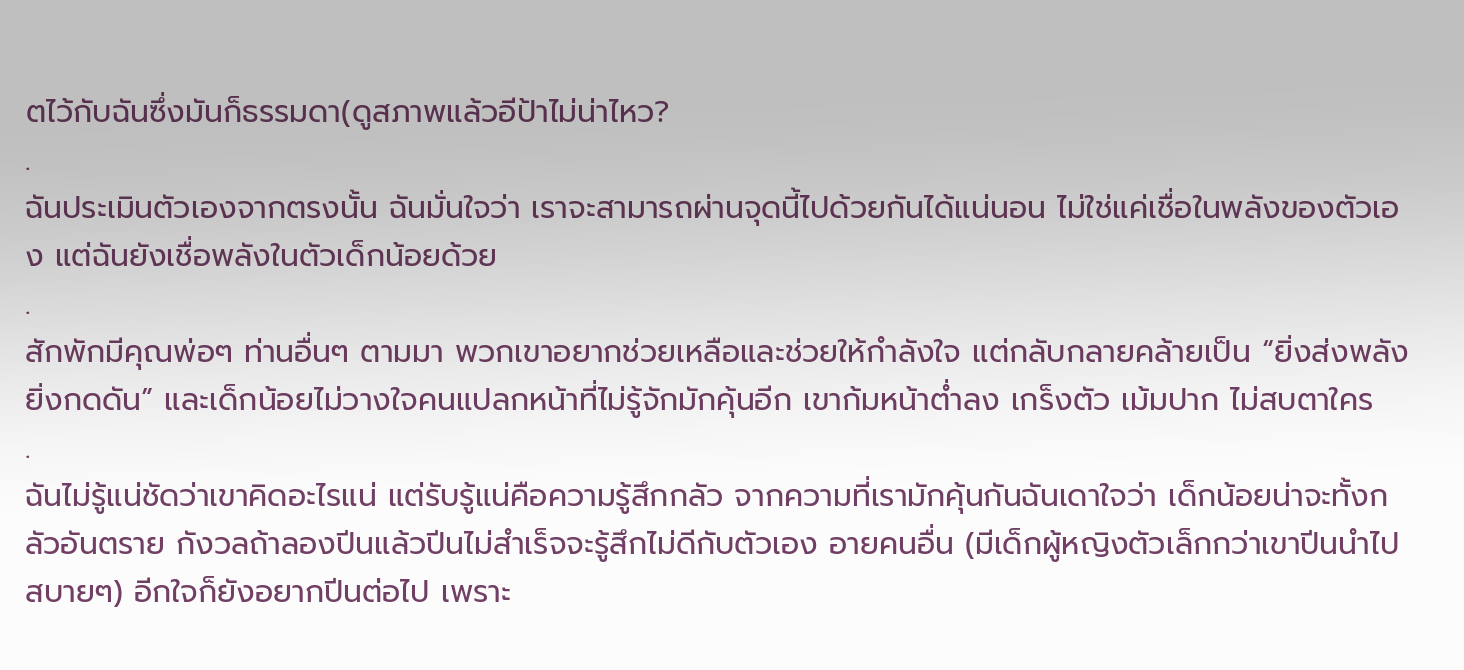ตไว้กับฉันซึ่งมันก็ธรรมดา(ดูสภาพแล้วอีป้าไม่น่าไหว?
.
ฉันประเมินตัวเองจากตรงนั้น ฉันมั่นใจว่า เราจะสามารถผ่านจุดนี้ไปด้วยกันได้แน่นอน ไม่ใช่แค่เชื่อในพลังของตัวเอง แต่ฉันยังเชื่อพลังในตัวเด็กน้อยด้วย
.
สักพักมีคุณพ่อๆ ท่านอื่นๆ ตามมา พวกเขาอยากช่วยเหลือและช่วยให้กำลังใจ แต่กลับกลายคล้ายเป็น “ยิ่งส่งพลัง ยิ่งกดดัน” และเด็กน้อยไม่วางใจคนแปลกหน้าที่ไม่รู้จักมักคุ้นอีก เขาก้มหน้าต่ำลง เกร็งตัว เม้มปาก ไม่สบตาใคร
.
ฉันไม่รู้แน่ชัดว่าเขาคิดอะไรแน่ แต่รับรู้แน่คือความรู้สึกกลัว จากความที่เรามักคุ้นกันฉันเดาใจว่า เด็กน้อยน่าจะทั้งกลัวอันตราย กังวลถ้าลองปีนแล้วปีนไม่สำเร็จจะรู้สึกไม่ดีกับตัวเอง อายคนอื่น (มีเด็กผู้หญิงตัวเล็กกว่าเขาปีนนำไปสบายๆ) อีกใจก็ยังอยากปีนต่อไป เพราะ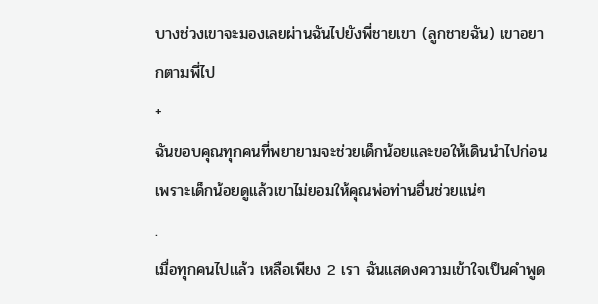บางช่วงเขาจะมองเลยผ่านฉันไปยังพี่ชายเขา (ลูกชายฉัน) เขาอยากตามพี่ไป
+
ฉันขอบคุณทุกคนที่พยายามจะช่วยเด็กน้อยและขอให้เดินนำไปก่อน เพราะเด็กน้อยดูแล้วเขาไม่ยอมให้คุณพ่อท่านอื่นช่วยแน่ๆ
.
เมื่อทุกคนไปแล้ว เหลือเพียง 2 เรา ฉันแสดงความเข้าใจเป็นคำพูด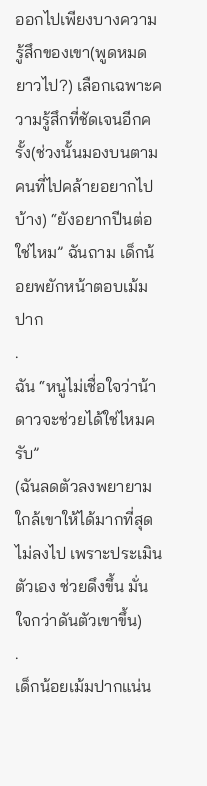ออกไปเพียงบางความรู้สึกของเขา(พูดหมดยาวไป?) เลือกเฉพาะความรู้สึกที่ชัดเจนอีกครั้ง(ช่วงนั้นมองบนตามคนที่ไปคล้ายอยากไปบ้าง) “ยังอยากปีนต่อใช่ไหม” ฉันถาม เด็กน้อยพยักหน้าตอบเม้มปาก
.
ฉัน “หนูไม่เชื่อใจว่าน้าดาวจะช่วยได้ใช่ไหมครับ”
(ฉันลดตัวลงพยายามใกล้เขาให้ได้มากที่สุด ไม่ลงไป เพราะประเมินตัวเอง ช่วยดึงขึ้น มั่นใจกว่าดันตัวเขาขึ้น)
.
เด็กน้อยเม้มปากแน่น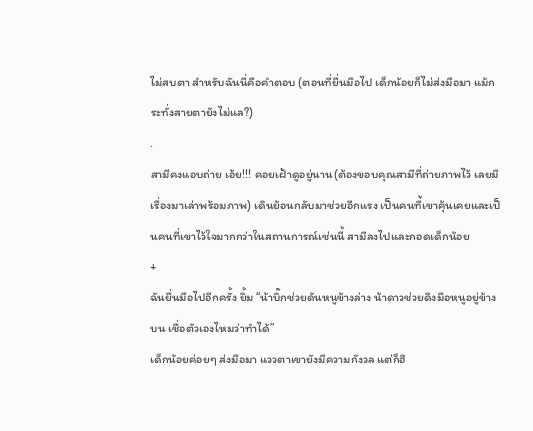ไม่สบตา สำหรับฉันนี่คือคำตอบ (ตอนที่ยื่นมือไป เด็กน้อยก็ไม่ส่งมือมา แม้กระทั่งสายตายังไม่แล?)
.
สามีคงแอบถ่าย เอ้ย!!! คอยเฝ้าดูอยู่นาน(ต้องขอบคุณสามีที่ถ่ายภาพไว้ เลยมีเรื่องมาเล่าพร้อมภาพ) เดินย้อนกลับมาช่วยอีกแรง เป็นคนที่้เขาคุ้นเคยและเป็นคนที่เขาไว้ใจมากกว่าในสถานการณ์เช่นนี้ สามีลงไปและกอดเด็กน้อย
+
ฉันยื่นมือไปอีกครั้ง ยิ้ม “น้าบิ๊กช่วยดันหนูข้างล่าง น้าดาวช่วยดึงมือหนูอยู่ข้างบน เชื่อตัวเองไหมว่าทำได้”
เด็กน้อยค่อยๆ ส่งมือมา แววตาเขายังมีความกังวล แต่ก็ฮึ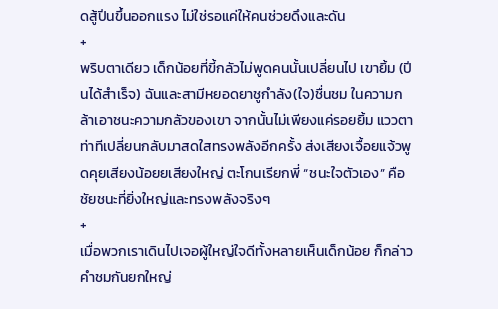ดสู้ปีนขึ้นออกแรง ไม่ใช่รอแค่ให้คนช่วยดึงและดัน
+
พริบตาเดียว เด็กน้อยที่ขี้กลัวไม่พูดคนนั้นเปลี่ยนไป เขายิ้ม (ปีนได้สำเร็จ) ฉันและสามีหยอดยาชูกำลัง(ใจ)ชื่นชม ในความกล้าเอาชนะความกลัวของเขา จากนั้นไม่เพียงแค่รอยยิ้ม แววตา ท่าทีเปลี่ยนกลับมาสดใสทรงพลังอีกครั้ง ส่งเสียงเจื้อยแจ้วพูดคุยเสียงน้อยยเสียงใหญ่ ตะโกนเรียกพี่ “ชนะใจตัวเอง” คือชัยชนะที่ยิ่งใหญ่และทรงพลังจริงๆ
+
เมื่อพวกเราเดินไปเจอผู้ใหญ่ใจดีทั้งหลายเห็นเด็กน้อย ก็กล่าวคำชมกันยกใหญ่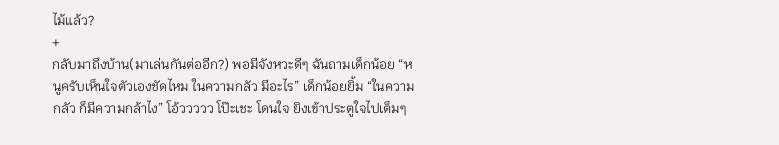ไม้แล้ว?
+
กลับมาถึงบ้าน(มาเล่นกันต่ออีก?) พอมีจังหวะดีๆ ฉันถามเด็กน้อย “หนูครับเห็นใจตัวเองชัดไหม ในความกลัว มีอะไร” เด็กน้อยยิ้ม “ในความกลัว ก็มีความกล้าไง” โอ้ววววว โป๊ะเชะ โดนใจ ยิงเข้าประตูใจไปเต็มๆ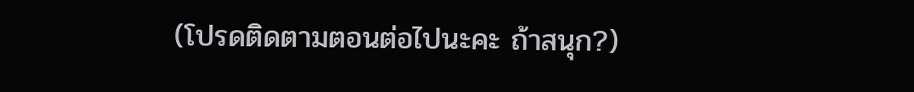(โปรดติดตามตอนต่อไปนะคะ ถ้าสนุก?)